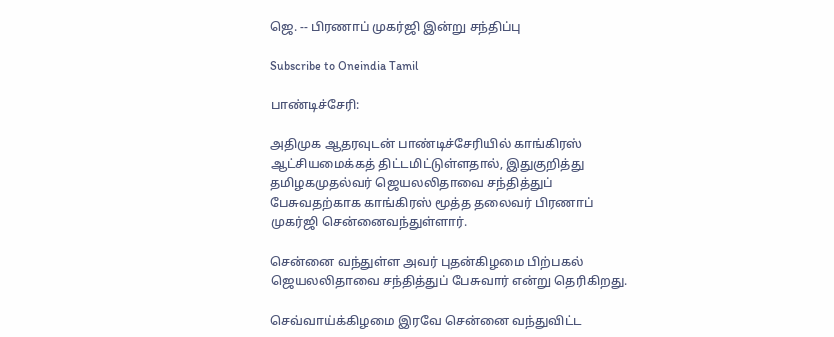ஜெ. -- பிரணாப் முகர்ஜி இன்று சந்திப்பு

Subscribe to Oneindia Tamil

பாண்டிச்சேரி:

அதிமுக ஆதரவுடன் பாண்டிச்சேரியில் காங்கிரஸ் ஆட்சியமைக்கத் திட்டமிட்டுள்ளதால், இதுகுறித்து தமிழகமுதல்வர் ஜெயலலிதாவை சந்தித்துப் பேசுவதற்காக காங்கிரஸ் மூத்த தலைவர் பிரணாப் முகர்ஜி சென்னைவந்துள்ளார்.

சென்னை வந்துள்ள அவர் புதன்கிழமை பிற்பகல் ஜெயலலிதாவை சந்தித்துப் பேசுவார் என்று தெரிகிறது.

செவ்வாய்க்கிழமை இரவே சென்னை வந்துவிட்ட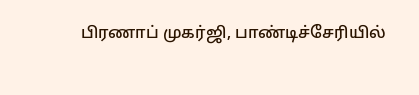பிரணாப் முகர்ஜி, பாண்டிச்சேரியில்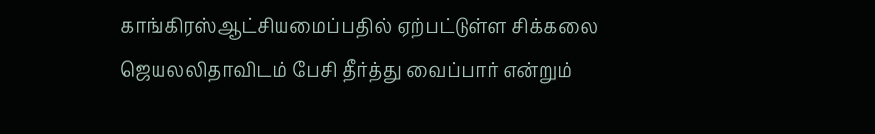காங்கிரஸ்ஆட்சியமைப்பதில் ஏற்பட்டுள்ள சிக்கலை ஜெயலலிதாவிடம் பேசி தீர்த்து வைப்பார் என்றும்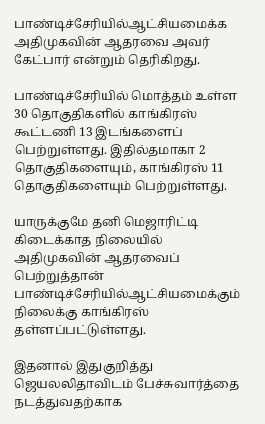பாண்டிச்சேரியில்ஆட்சியமைக்க அதிமுகவின் ஆதரவை அவர் கேட்பார் என்றும் தெரிகிறது.

பாண்டிச்சேரியில் மொத்தம் உள்ள 30 தொகுதிகளில் காங்கிரஸ் கூட்டணி 13 இடங்களைப் பெற்றுள்ளது. இதில்தமாகா 2 தொகுதிகளையும், காங்கிரஸ் 11 தொகுதிகளையும் பெற்றுள்ளது.

யாருக்குமே தனி மெஜாரிட்டி கிடைக்காத நிலையில் அதிமுகவின் ஆதரவைப் பெற்றுத்தான் பாண்டிச்சேரியில்ஆட்சியமைக்கும் நிலைக்கு காங்கிரஸ் தள்ளப்பட்டுள்ளது.

இதனால் இதுகுறித்து ஜெயலலிதாவிடம் பேச்சுவார்த்தை நடத்துவதற்காக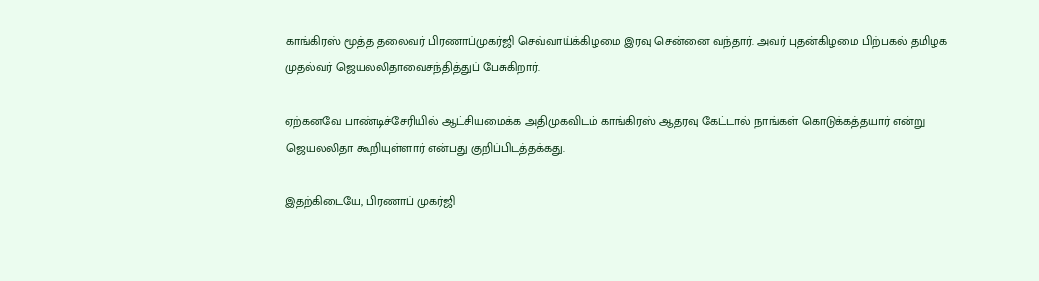காங்கிரஸ் மூத்த தலைவர் பிரணாப்முகர்ஜி செவ்வாய்க்கிழமை இரவு சென்னை வந்தார். அவர் புதன்கிழமை பிற்பகல் தமிழக முதல்வர் ஜெயலலிதாவைசந்தித்துப் பேசுகிறார்.

ஏற்கனவே பாண்டிச்சேரியில் ஆட்சியமைக்க அதிமுகவிடம் காங்கிரஸ் ஆதரவு கேட்டால் நாங்கள் கொடுக்கத்தயார் என்று ஜெயலலிதா கூறியுள்ளார் என்பது குறிப்பிடத்தக்கது.

இதற்கிடையே, பிரணாப் முகர்ஜி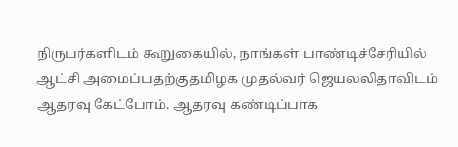நிருபர்களிடம் கூறுகையில், நாங்கள் பாண்டிச்சேரியில் ஆட்சி அமைப்பதற்குதமிழக முதல்வர் ஜெயலலிதாவிடம் ஆதரவு கேட்போம். ஆதரவு கண்டிப்பாக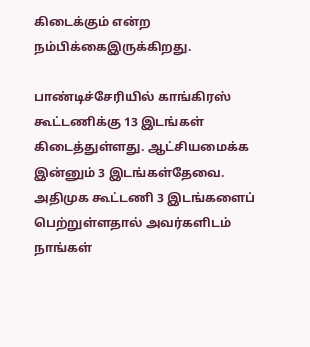கிடைக்கும் என்ற நம்பிக்கைஇருக்கிறது.

பாண்டிச்சேரியில் காங்கிரஸ் கூட்டணிக்கு 13 இடங்கள் கிடைத்துள்ளது. ஆட்சியமைக்க இன்னும் 3 இடங்கள்தேவை. அதிமுக கூட்டணி 3 இடங்களைப் பெற்றுள்ளதால் அவர்களிடம் நாங்கள்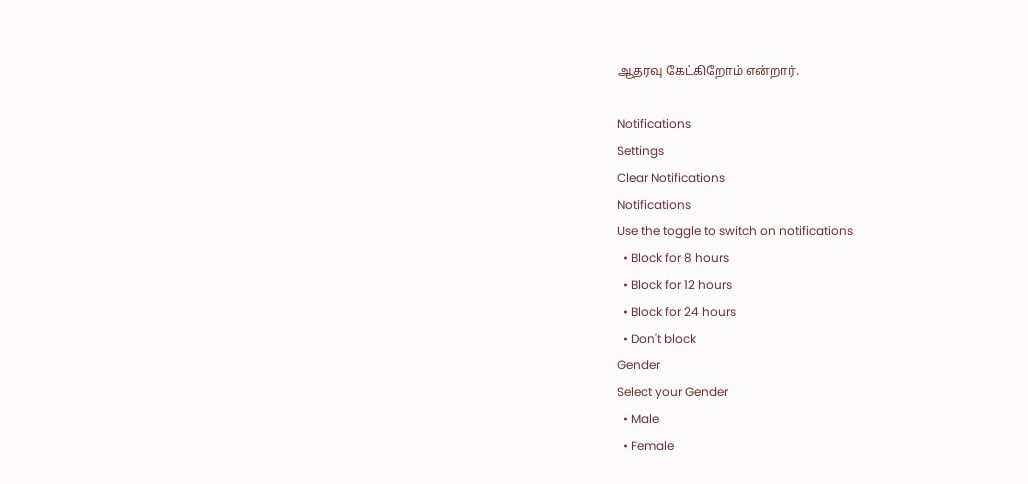ஆதரவு கேட்கிறோம் என்றார்.

Notifications
Settings
Clear Notifications
Notifications
Use the toggle to switch on notifications
  • Block for 8 hours
  • Block for 12 hours
  • Block for 24 hours
  • Don't block
Gender
Select your Gender
  • Male
  • Female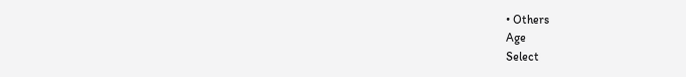• Others
Age
Select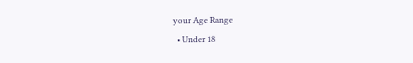your Age Range
  • Under 18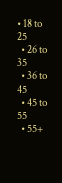• 18 to 25
  • 26 to 35
  • 36 to 45
  • 45 to 55
  • 55+